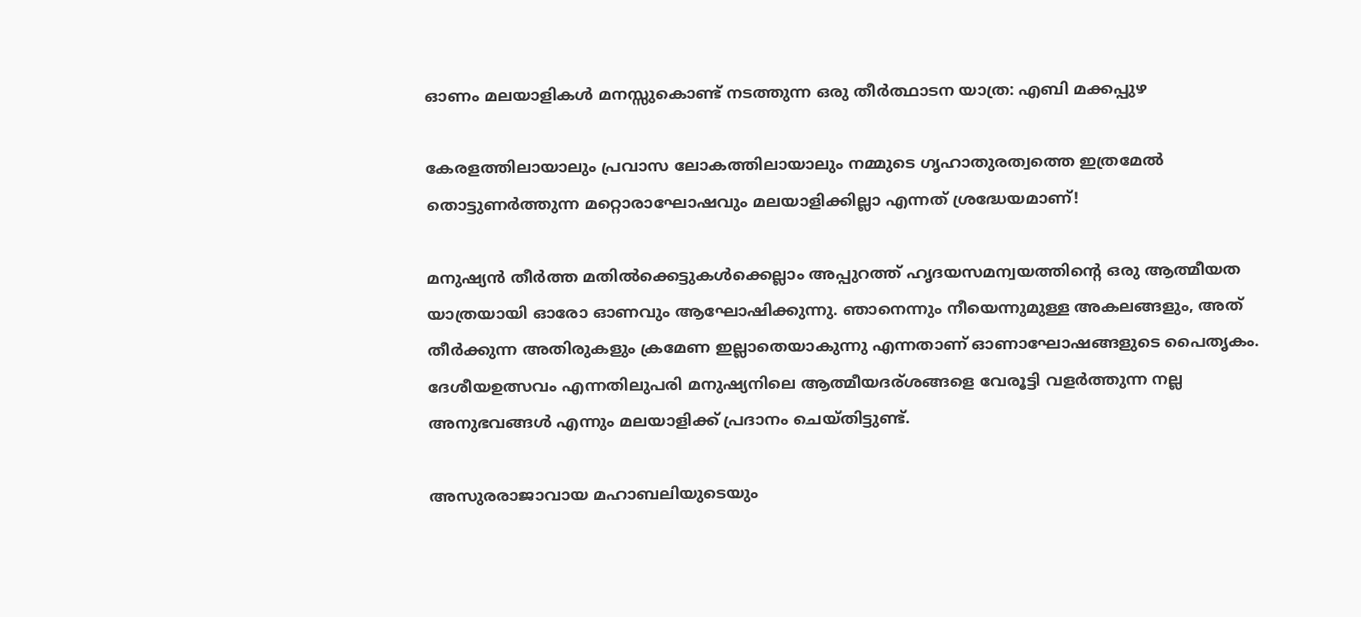ഓണം മലയാളികൾ മനസ്സുകൊണ്ട് നടത്തുന്ന ഒരു തീർത്ഥാടന യാത്ര: എബി മക്കപ്പുഴ

കേരളത്തിലായാലും പ്രവാസ ലോകത്തിലായാലും നമ്മുടെ ഗൃഹാതുരത്വത്തെ ഇത്രമേൽ തൊട്ടുണർത്തുന്ന മറ്റൊരാഘോഷവും മലയാളിക്കില്ലാ എന്നത് ശ്രദ്ധേയമാണ്!

മനുഷ്യൻ തീർത്ത മതിൽക്കെട്ടുകൾക്കെല്ലാം അപ്പുറത്ത് ഹൃദയസമന്വയത്തിന്‍റെ ഒരു ആത്മീയത യാത്രയായി ഓരോ ഓണവും ആഘോഷിക്കുന്നു. ഞാനെന്നും നീയെന്നുമുള്ള അകലങ്ങളും, അത് തീർക്കുന്ന അതിരുകളും ക്രമേണ ഇല്ലാതെയാകുന്നു എന്നതാണ് ഓണാഘോഷങ്ങളുടെ പൈതൃകം. ദേശീയഉത്സവം എന്നതിലുപരി മനുഷ്യനിലെ ആത്മീയദര്ശങ്ങളെ വേരൂട്ടി വളർത്തുന്ന നല്ല അനുഭവങ്ങൾ എന്നും മലയാളിക്ക് പ്രദാനം ചെയ്തിട്ടുണ്ട്.

അസുരരാജാവായ മഹാബലിയുടെയും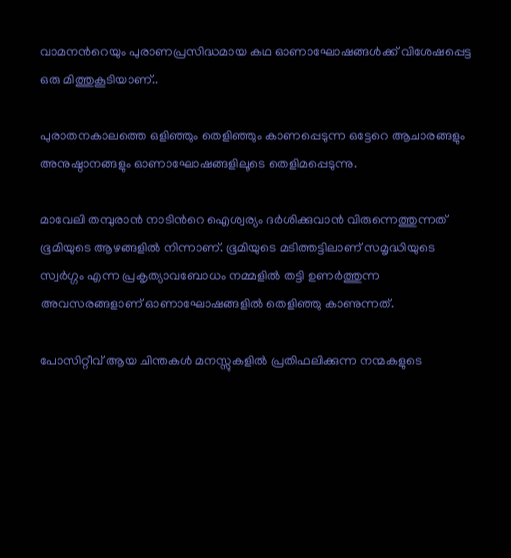വാമനന്‍റെയും പുരാണപ്രസിദ്ധമായ കഥ ഓണാഘോഷങ്ങൾക്ക് വിശേഷപ്പെട്ട ഒരു മിത്തുകൂടിയാണ്..

പുരാതനകാലത്തെ ഒളിഞ്ഞും തെളിഞ്ഞും കാണപ്പെടുന്ന ഒട്ടേറെ ആചാരങ്ങളും അനുഷ്ഠാനങ്ങളും ഓണാഘോഷങ്ങളിലൂടെ തെളിമപ്പെടുന്നു.

മാവേലി തമ്പുരാൻ നാടിന്‍റെ ഐശ്വര്യം ദർശിക്കുവാൻ വിരുന്നെത്തുന്നത് ഭൂമിയുടെ ആഴങ്ങളിൽ നിന്നാണ്. ഭൂമിയുടെ മടിത്തട്ടിലാണ് സമൃദ്ധിയുടെ സ്വർഗ്ഗം എന്ന പ്രകൃത്യാവബോധം നമ്മളിൽ തട്ടി ഉണർത്തുന്ന അവസരങ്ങളാണ് ഓണാഘോഷങ്ങളിൽ തെളിഞ്ഞു കാണുന്നത്.

പോസിറ്റീവ് ആയ ചിന്തകൾ മനസ്സുകളിൽ പ്രതിഫലിക്കുന്ന നന്മകളുടെ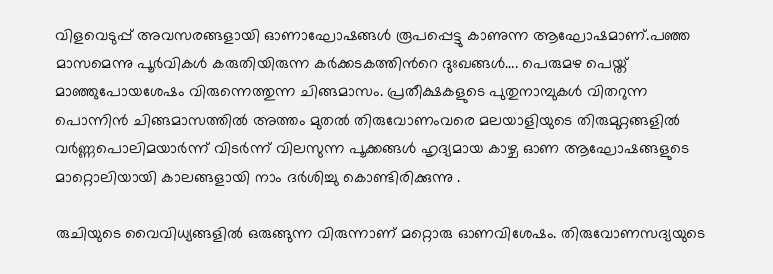വിളവെടുപ്പ് അവസരങ്ങളായി ഓണാഘോഷങ്ങൾ രൂപപ്പെട്ടു കാണുന്ന ആഘോഷമാണ്.പഞ്ഞ മാസമെന്നു പൂർവികൾ കരുതിയിരുന്ന കർക്കടകത്തിന്‍റെ ദുഃഖങ്ങൾ…. പെരുമഴ പെയ്ത് മാഞ്ഞുപോയശേഷം വിരുന്നെത്തുന്ന ചിങ്ങമാസം. പ്രതീക്ഷകളുടെ പുതുനാമ്പുകൾ വിതറുന്ന പൊന്നിൻ ചിങ്ങമാസത്തിൽ അത്തം മുതൽ തിരുവോണംവരെ മലയാളിയുടെ തിരുമുറ്റങ്ങളിൽ വർണ്ണപൊലിമയാർന്ന് വിടർന്ന് വിലസുന്ന പൂക്കങ്ങൾ ഹൃദ്യമായ കാഴ്ച ഓണ ആഘോഷങ്ങളുടെ മാറ്റൊലിയായി കാലങ്ങളായി നാം ദർശിച്ചു കൊണ്ടിരിക്കുന്നു .

രുചിയുടെ വൈവിധ്യങ്ങളിൽ ഒരുങ്ങുന്ന വിരുന്നാണ് മറ്റൊരു ഓണവിശേഷം. തിരുവോണസദ്യയുടെ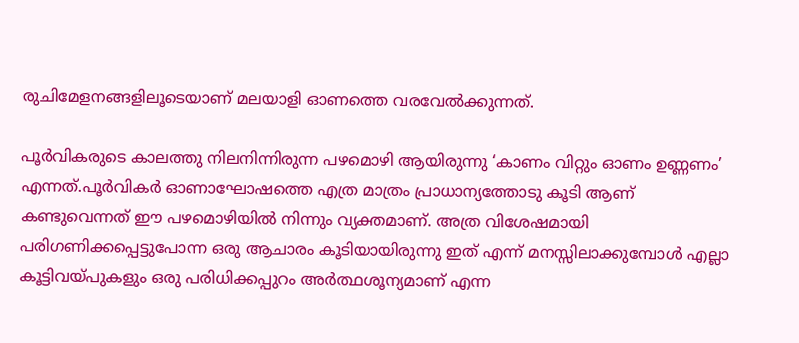രുചിമേളനങ്ങളിലൂടെയാണ് മലയാളി ഓണത്തെ വരവേൽക്കുന്നത്.

പൂർവികരുടെ കാലത്തു നിലനിന്നിരുന്ന പഴമൊഴി ആയിരുന്നു ‘കാണം വിറ്റും ഓണം ഉണ്ണണം’ എന്നത്.പൂർവികർ ഓണാഘോഷത്തെ എത്ര മാത്രം പ്രാധാന്യത്തോടു കൂടി ആണ് കണ്ടുവെന്നത്‌ ഈ പഴമൊഴിയിൽ നിന്നും വ്യക്തമാണ്. അത്ര വിശേഷമായി പരിഗണിക്കപ്പെട്ടുപോന്ന ഒരു ആചാരം കൂടിയായിരുന്നു ഇത് എന്ന് മനസ്സിലാക്കുമ്പോൾ എല്ലാ കൂട്ടിവയ്പുകളും ഒരു പരിധിക്കപ്പുറം അർത്ഥശൂന്യമാണ് എന്ന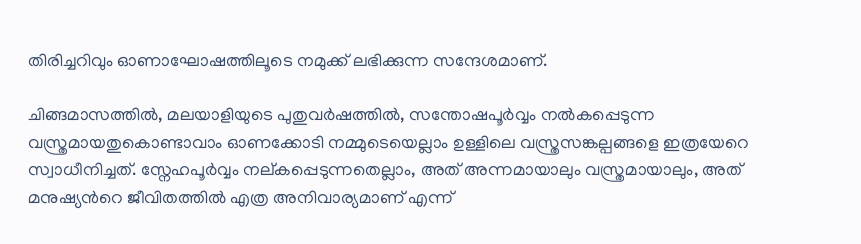തിരിച്ചറിവും ഓണാഘോഷത്തിലൂടെ നമുക്ക് ലഭിക്കുന്ന സന്ദേശമാണ്.

ചിങ്ങമാസത്തിൽ, മലയാളിയുടെ പുതുവർഷത്തിൽ, സന്തോഷപൂർവ്വം നൽകപ്പെടുന്ന വസ്ത്രമായതുകൊണ്ടാവാം ഓണക്കോടി നമ്മുടെയെല്ലാം ഉള്ളിലെ വസ്ത്രസങ്കല്പങ്ങളെ ഇത്രയേറെ സ്വാധീനിച്ചത്. സ്നേഹപൂർവ്വം നല്കപ്പെടുന്നതെല്ലാം, അത് അന്നമായാലും വസ്ത്രമായാലും, അത് മനുഷ്യന്‍റെ ജീവിതത്തിൽ എത്ര അനിവാര്യമാണ് എന്ന്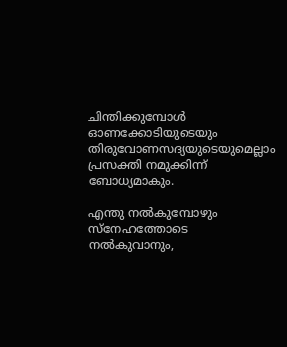ചിന്തിക്കുമ്പോൾ ഓണക്കോടിയുടെയും തിരുവോണസദ്യയുടെയുമെല്ലാം പ്രസക്തി നമുക്കിന്ന് ബോധ്യമാകും.

എന്തു നൽകുമ്പോഴും സ്നേഹത്തോടെ നൽകുവാനും,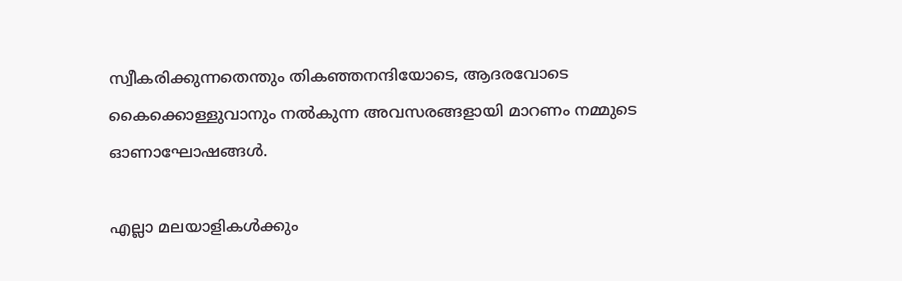സ്വീകരിക്കുന്നതെന്തും തികഞ്ഞനന്ദിയോടെ, ആദരവോടെ കൈക്കൊള്ളുവാനും നൽകുന്ന അവസരങ്ങളായി മാറണം നമ്മുടെ ഓണാഘോഷങ്ങൾ.

എല്ലാ മലയാളികൾക്കും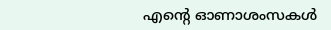എന്റെ ഓണാശംസകൾ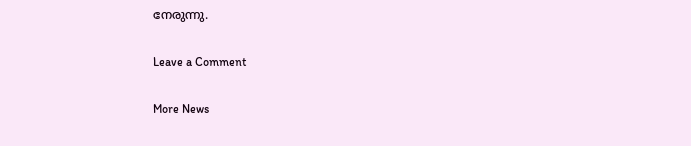നേരുന്നു.

Leave a Comment

More News